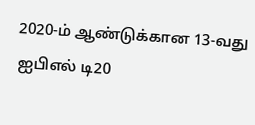2020-ம் ஆண்டுக்கான 13-வது ஐபிஎல் டி20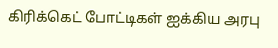கிரிக்கெட் போட்டிகள் ஐக்கிய அரபு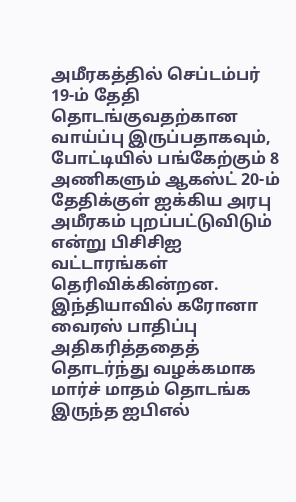அமீரகத்தில் செப்டம்பர் 19-ம் தேதி தொடங்குவதற்கான வாய்ப்பு இருப்பதாகவும், போட்டியில் பங்கேற்கும் 8 அணிகளும் ஆகஸ்ட் 20-ம் தேதிக்குள் ஐக்கிய அரபு அமீரகம் புறப்பட்டுவிடும் என்று பிசிசிஐ வட்டாரங்கள் தெரிவிக்கின்றன.
இந்தியாவில் கரோனா வைரஸ் பாதிப்பு அதிகரித்ததைத் தொடர்ந்து வழக்கமாக மார்ச் மாதம் தொடங்க இருந்த ஐபிஎல்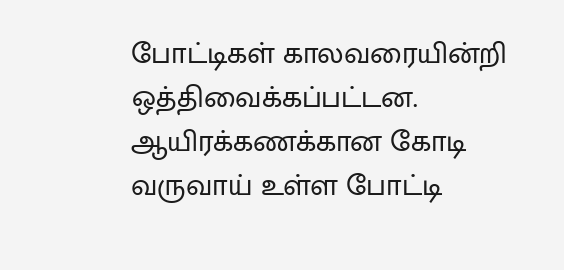போட்டிகள் காலவரையின்றி ஒத்திவைக்கப்பட்டன. ஆயிரக்கணக்கான கோடி வருவாய் உள்ள போட்டி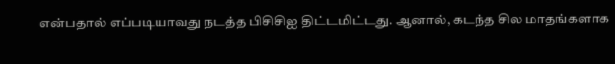என்பதால் எப்படியாவது நடத்த பிசிசிஐ திட்டமிட்டது. ஆனால், கடந்த சில மாதங்களாக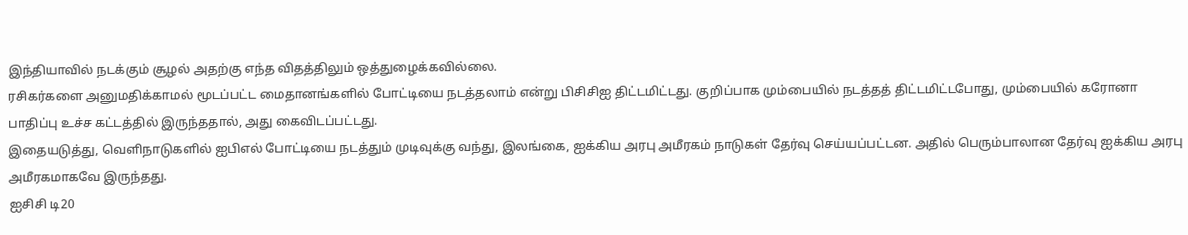இந்தியாவில் நடக்கும் சூழல் அதற்கு எந்த விதத்திலும் ஒத்துழைக்கவில்லை.
ரசிகர்களை அனுமதிக்காமல் மூடப்பட்ட மைதானங்களில் போட்டியை நடத்தலாம் என்று பிசிசிஐ திட்டமிட்டது. குறிப்பாக மும்பையில் நடத்தத் திட்டமிட்டபோது, மும்பையில் கரோனா பாதிப்பு உச்ச கட்டத்தில் இருந்ததால், அது கைவிடப்பட்டது.
இதையடுத்து, வெளிநாடுகளில் ஐபிஎல் போட்டியை நடத்தும் முடிவுக்கு வந்து, இலங்கை, ஐக்கிய அரபு அமீரகம் நாடுகள் தேர்வு செய்யப்பட்டன. அதில் பெரும்பாலான தேர்வு ஐக்கிய அரபு அமீரகமாகவே இருந்தது.
ஐசிசி டி20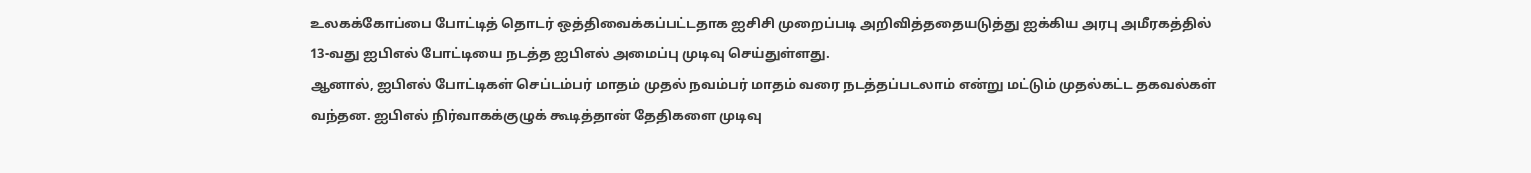உலகக்கோப்பை போட்டித் தொடர் ஒத்திவைக்கப்பட்டதாக ஐசிசி முறைப்படி அறிவித்ததையடுத்து ஐக்கிய அரபு அமீரகத்தில் 13-வது ஐபிஎல் போட்டியை நடத்த ஐபிஎல் அமைப்பு முடிவு செய்துள்ளது.
ஆனால், ஐபிஎல் போட்டிகள் செப்டம்பர் மாதம் முதல் நவம்பர் மாதம் வரை நடத்தப்படலாம் என்று மட்டும் முதல்கட்ட தகவல்கள் வந்தன. ஐபிஎல் நிர்வாகக்குழுக் கூடித்தான் தேதிகளை முடிவு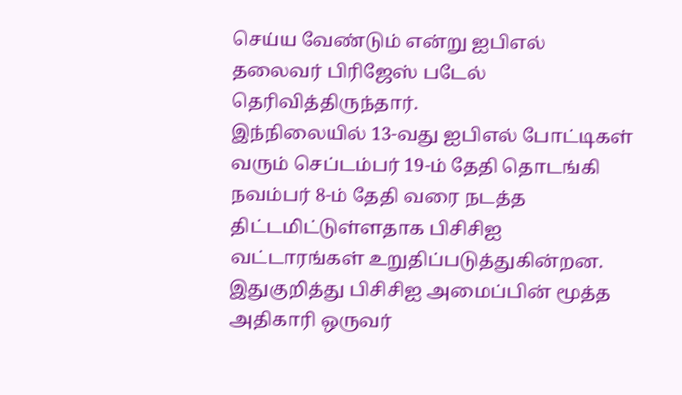செய்ய வேண்டும் என்று ஐபிஎல் தலைவர் பிரிஜேஸ் படேல் தெரிவித்திருந்தார்.
இந்நிலையில் 13-வது ஐபிஎல் போட்டிகள் வரும் செப்டம்பர் 19-ம் தேதி தொடங்கி நவம்பர் 8-ம் தேதி வரை நடத்த திட்டமிட்டுள்ளதாக பிசிசிஐ வட்டாரங்கள் உறுதிப்படுத்துகின்றன.
இதுகுறித்து பிசிசிஐ அமைப்பின் மூத்த அதிகாரி ஒருவர்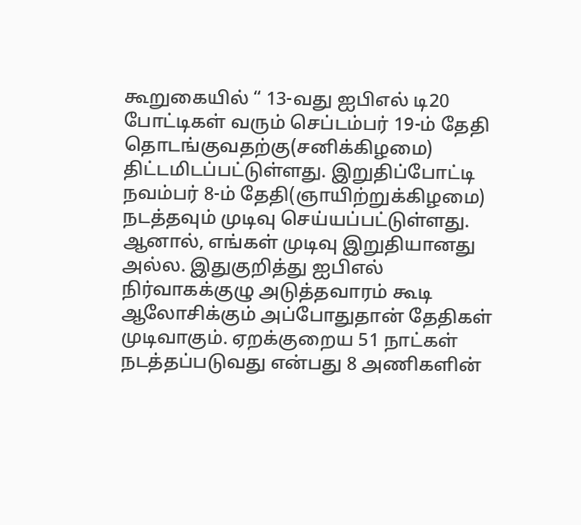கூறுகையில் “ 13-வது ஐபிஎல் டி20 போட்டிகள் வரும் செப்டம்பர் 19-ம் தேதி தொடங்குவதற்கு(சனிக்கிழமை) திட்டமிடப்பட்டுள்ளது. இறுதிப்போட்டி நவம்பர் 8-ம் தேதி(ஞாயிற்றுக்கிழமை) நடத்தவும் முடிவு செய்யப்பட்டுள்ளது.
ஆனால், எங்கள் முடிவு இறுதியானது அல்ல. இதுகுறித்து ஐபிஎல் நிர்வாகக்குழு அடுத்தவாரம் கூடி ஆலோசிக்கும் அப்போதுதான் தேதிகள் முடிவாகும். ஏறக்குறைய 51 நாட்கள் நடத்தப்படுவது என்பது 8 அணிகளின்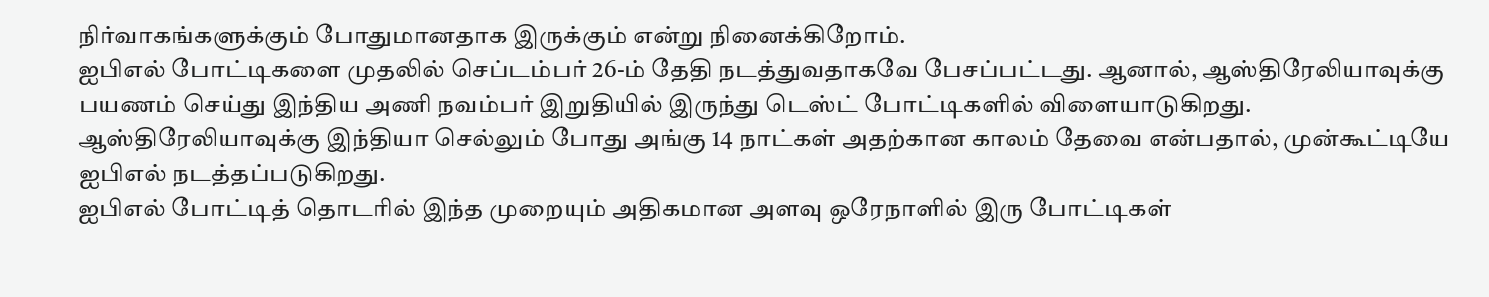நிர்வாகங்களுக்கும் போதுமானதாக இருக்கும் என்று நினைக்கிறோம்.
ஐபிஎல் போட்டிகளை முதலில் செப்டம்பர் 26-ம் தேதி நடத்துவதாகவே பேசப்பட்டது. ஆனால், ஆஸ்திரேலியாவுக்கு பயணம் செய்து இந்திய அணி நவம்பர் இறுதியில் இருந்து டெஸ்ட் போட்டிகளில் விளையாடுகிறது.
ஆஸ்திரேலியாவுக்கு இந்தியா செல்லும் போது அங்கு 14 நாட்கள் அதற்கான காலம் தேவை என்பதால், முன்கூட்டியே ஐபிஎல் நடத்தப்படுகிறது.
ஐபிஎல் போட்டித் தொடரில் இந்த முறையும் அதிகமான அளவு ஒரேநாளில் இரு போட்டிகள்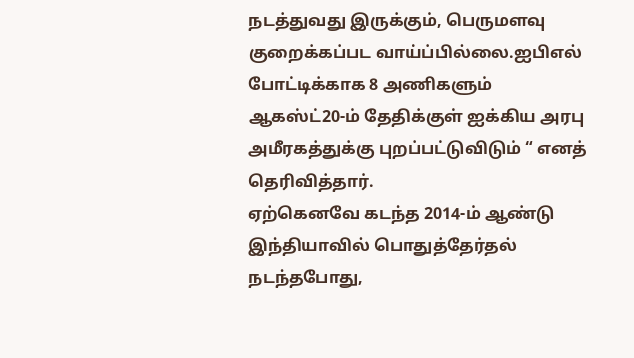நடத்துவது இருக்கும், பெருமளவு குறைக்கப்பட வாய்ப்பில்லை.ஐபிஎல் போட்டிக்காக 8 அணிகளும் ஆகஸ்ட்20-ம் தேதிக்குள் ஐக்கிய அரபு அமீரகத்துக்கு புறப்பட்டுவிடும் “ எனத் தெரிவித்தார்.
ஏற்கெனவே கடந்த 2014-ம் ஆண்டு இந்தியாவில் பொதுத்தேர்தல் நடந்தபோது,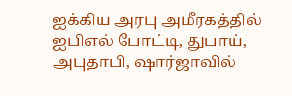ஐக்கிய அரபு அமீரகத்தில் ஐபிஎல் போட்டி, துபாய், அபுதாபி, ஷார்ஜாவில்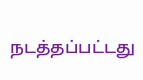நடத்தப்பட்டது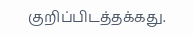குறிப்பிடத்தக்கது.